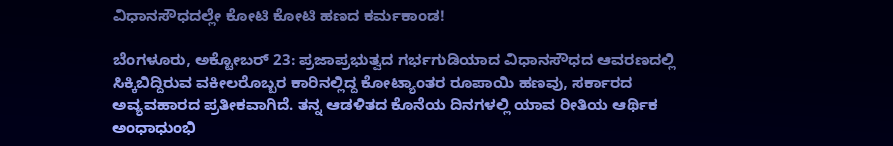ವಿಧಾನಸೌಧದಲ್ಲೇ ಕೋಟಿ ಕೋಟಿ ಹಣದ ಕರ್ಮಕಾಂಡ!

ಬೆಂಗಳೂರು, ಅಕ್ಟೋಬರ್ 23: ಪ್ರಜಾಪ್ರಭುತ್ವದ ಗರ್ಭಗುಡಿಯಾದ ವಿಧಾನಸೌಧದ ಆವರಣದಲ್ಲಿ ಸಿಕ್ಕಿಬಿದ್ದಿರುವ ವಕೀಲರೊಬ್ಬರ ಕಾರಿನಲ್ಲಿದ್ದ ಕೋಟ್ಯಾಂತರ ರೂಪಾಯಿ ಹಣವು, ಸರ್ಕಾರದ ಅವ್ಯವಹಾರದ ಪ್ರತೀಕವಾಗಿದೆ. ತನ್ನ ಆಡಳಿತದ ಕೊನೆಯ ದಿನಗಳಲ್ಲಿ ಯಾವ ರೀತಿಯ ಆರ್ಥಿಕ ಅಂಧಾಧುಂಭಿ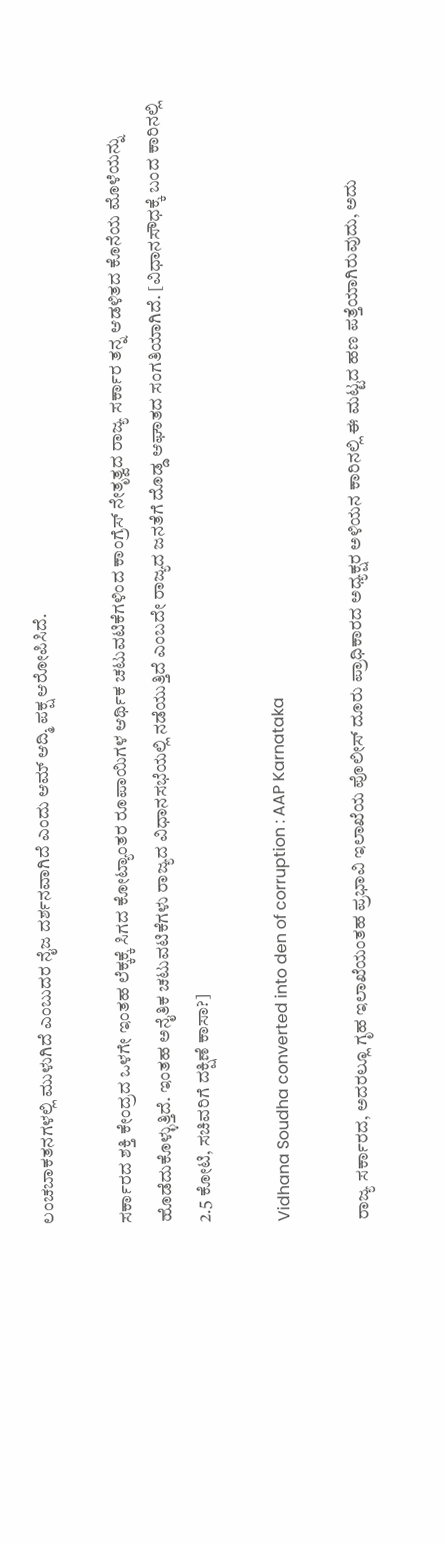ಲಂಚಬಾಕತನಗಳಲ್ಲಿ ಮುಳುಗಿದೆ ಎಂಬುದರ ನೈಜ ದರ್ಶನವಾಗಿದೆ ಎಂದು ಆಮ್ ಆದ್ಮಿ ಪಕ್ಷ ಆರೋಪಿಸಿದೆ.

ಸರ್ಕಾರದ ಶಕ್ತಿ ಕೇಂದ್ರದ ಒಳಗೇ ಇಂತಹ ಲೆಕ್ಕಕ್ಕೆ ಸಿಗದ ಕೋಟ್ಯಾಂತರ ರೂಪಾಯಿಗಳ ಆರ್ಥಿಕ ಚಟುವಟಿಕೆಗಳಿಂದ ಕಾಂಗ್ರೆಸ್ ನೇತೃತ್ವದ ರಾಜ್ಯ ಸರ್ಕಾರ ತನ್ನ ಆಡಳಿತದ ಕೊನೆಯ ಮೊಳೆಯನ್ನು ಹೊಡೆದುಕೊಳ್ಳುತ್ತಿದೆ. ಇಂತಹ ಅನೈತಿಕ ಚಟುವಟಿಕೆಗಳು ರಾಜ್ಯದ ವಿಧಾನಸಭೆಯಲ್ಲಿ ನಡೆಯುತ್ತಿದೆ ಎಂಬದೇ ರಾಜ್ಯದ ಜನತೆಗೆ ದೊಡ್ಡ ಆಘಾತದ ಸಂಗತಿಯಾಗಿದೆ. [ವಿಧಾನಸೌಧಕ್ಕೆ ಬಂದ ಕಾರಿನಲ್ಲಿ 2.5 ಕೋಟಿ, ಸಚಿವರಿಗೆ ದಕ್ಷಿಣೆ ಕಾಸಾ?]

Vidhana Soudha converted into den of corruption : AAP Karnataka

ರಾಜ್ಯ ಸರ್ಕಾರದ, ಅದರಲ್ಲೂ ಗೃಹ ಇಲಾಖೆಯಂತಹ ಪ್ರಭಾವಿ ಇಲಾಖೆಯ ಪೊಲೀಸ್ ದೂರು ಪ್ರಾಧಿಕಾರದ ಅಧ್ಯಕ್ಷರ ಅಳಿಯನ ಕಾರಿನಲ್ಲಿ ಈ ಮಟ್ಟದ ಹಣ ಪತ್ತೆಯಾಗಿರುವುದು, ಅದು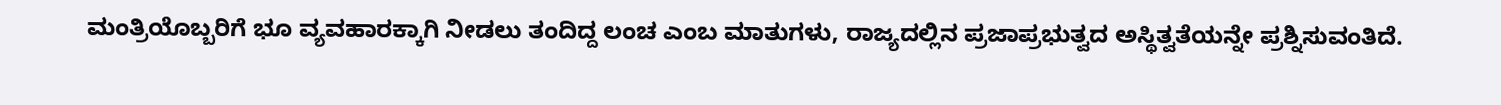ಮಂತ್ರಿಯೊಬ್ಬರಿಗೆ ಭೂ ವ್ಯವಹಾರಕ್ಕಾಗಿ ನೀಡಲು ತಂದಿದ್ದ ಲಂಚ ಎಂಬ ಮಾತುಗಳು, ರಾಜ್ಯದಲ್ಲಿನ ಪ್ರಜಾಪ್ರಭುತ್ವದ ಅಸ್ಥಿತ್ವತೆಯನ್ನೇ ಪ್ರಶ್ನಿಸುವಂತಿದೆ.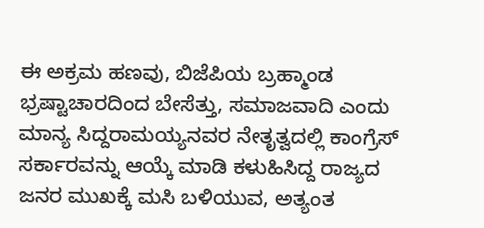ಈ ಅಕ್ರಮ ಹಣವು, ಬಿಜೆಪಿಯ ಬ್ರಹ್ಮಾಂಡ ಭ್ರಷ್ಟಾಚಾರದಿಂದ ಬೇಸೆತ್ತು, ಸಮಾಜವಾದಿ ಎಂದು ಮಾನ್ಯ ಸಿದ್ದರಾಮಯ್ಯನವರ ನೇತೃತ್ವದಲ್ಲಿ ಕಾಂಗ್ರೆಸ್ ಸರ್ಕಾರವನ್ನು ಆಯ್ಕೆ ಮಾಡಿ ಕಳುಹಿಸಿದ್ದ ರಾಜ್ಯದ ಜನರ ಮುಖಕ್ಕೆ ಮಸಿ ಬಳಿಯುವ, ಅತ್ಯಂತ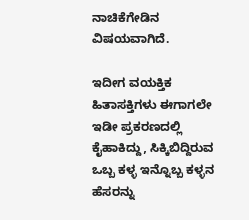ನಾಚಿಕೆಗೇಡಿನ ವಿಷಯವಾಗಿದೆ.

ಇದೀಗ ವಯಕ್ತಿಕ ಹಿತಾಸಕ್ತಿಗಳು ಈಗಾಗಲೇ ಇಡೀ ಪ್ರಕರಣದಲ್ಲಿ ಕೈಹಾಕಿದ್ದು, ಸಿಕ್ಕಿಬಿದ್ದಿರುವ ಒಬ್ಬ ಕಳ್ಳ ಇನ್ನೊಬ್ಬ ಕಳ್ಳನ ಹೆಸರನ್ನು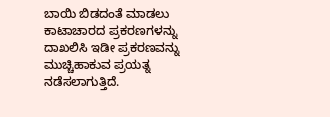ಬಾಯಿ ಬಿಡದಂತೆ ಮಾಡಲು ಕಾಟಾಚಾರದ ಪ್ರಕರಣಗಳನ್ನು ದಾಖಲಿಸಿ ಇಡೀ ಪ್ರಕರಣವನ್ನು ಮುಚ್ಚಿಹಾಕುವ ಪ್ರಯತ್ನ ನಡೆಸಲಾಗುತ್ತಿದೆ.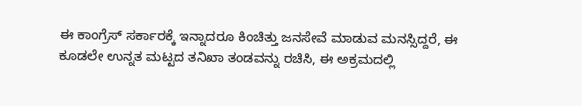ಈ ಕಾಂಗ್ರೆಸ್ ಸರ್ಕಾರಕ್ಕೆ ಇನ್ನಾದರೂ ಕಿಂಚಿತ್ತು ಜನಸೇವೆ ಮಾಡುವ ಮನಸ್ಸಿದ್ದರೆ, ಈ ಕೂಡಲೇ ಉನ್ನತ ಮಟ್ಟದ ತನಿಖಾ ತಂಡವನ್ನು ರಚಿಸಿ, ಈ ಅಕ್ರಮದಲ್ಲಿ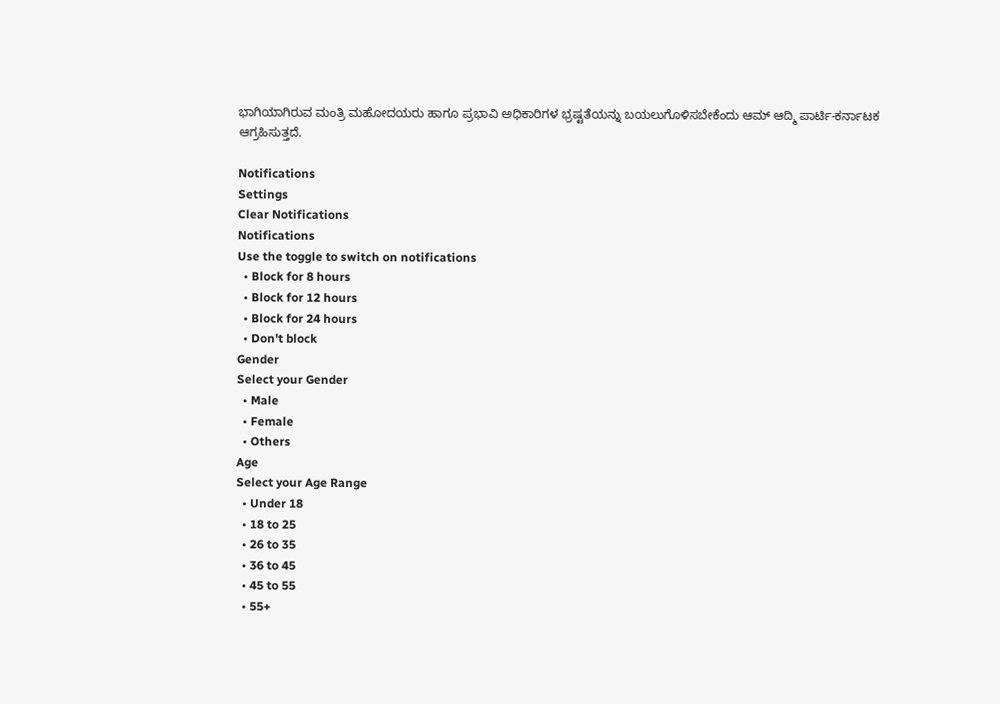ಭಾಗಿಯಾಗಿರುವ ಮಂತ್ರಿ ಮಹೋದಯರು ಹಾಗೂ ಪ್ರಭಾವಿ ಅಧಿಕಾರಿಗಳ ಭ್ರಷ್ಟತೆಯನ್ನು ಬಯಲುಗೊಳಿಸಬೇಕೆಂದು ಆಮ್ ಆದ್ಮಿ ಪಾರ್ಟಿ-ಕರ್ನಾಟಕ ಆಗ್ರಹಿಸುತ್ತದೆ.

Notifications
Settings
Clear Notifications
Notifications
Use the toggle to switch on notifications
  • Block for 8 hours
  • Block for 12 hours
  • Block for 24 hours
  • Don't block
Gender
Select your Gender
  • Male
  • Female
  • Others
Age
Select your Age Range
  • Under 18
  • 18 to 25
  • 26 to 35
  • 36 to 45
  • 45 to 55
  • 55+